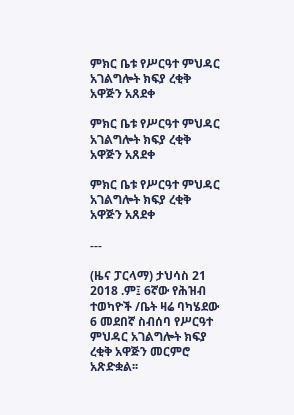ምክር ቤቱ የሥርዓተ ምህዳር አገልግሎት ክፍያ ረቂቅ አዋጅን አጸደቀ

ምክር ቤቱ የሥርዓተ ምህዳር አገልግሎት ክፍያ ረቂቅ አዋጅን አጸደቀ

ምክር ቤቱ የሥርዓተ ምህዳር አገልግሎት ክፍያ ረቂቅ አዋጅን አጸደቀ

---

(ዜና ፓርላማ) ታህሳስ 21 2018 .ም፤ 6ኛው የሕዝብ ተወካዮች /ቤት ዛሬ ባካሄደው 6 መደበኛ ስብሰባ የሥርዓተ ምህዳር አገልግሎት ክፍያ ረቂቅ አዋጅን መርምሮ አጽድቋል፡፡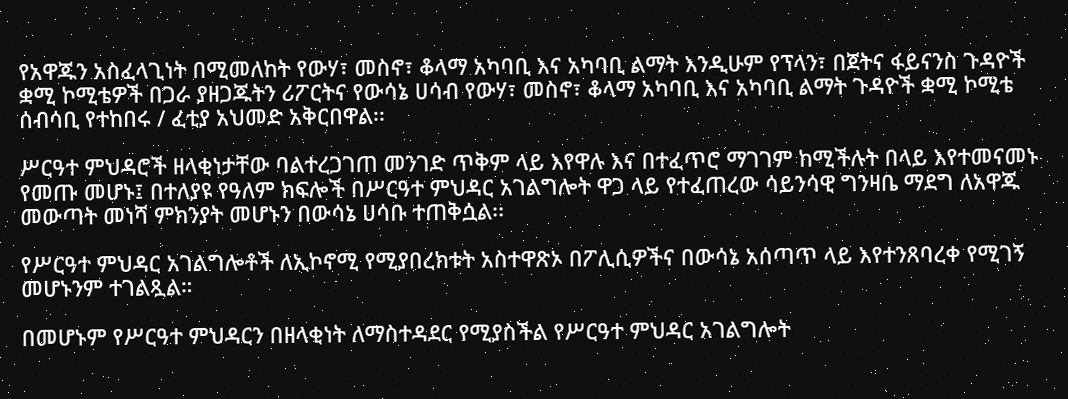የአዋጁን አስፈላጊነት በሚመለከት የውሃ፣ መስኖ፣ ቆላማ አካባቢ እና አካባቢ ልማት እንዲሁም የፕላን፣ በጀትና ፋይናንስ ጉዳዮች ቋሚ ኮሚቴዎች በጋራ ያዘጋጁትን ሪፖርትና የውሳኔ ሀሳብ የውሃ፣ መስኖ፣ ቆላማ አካባቢ እና አካባቢ ልማት ጉዳዮች ቋሚ ኮሚቴ ሰብሳቢ የተከበሩ / ፈቲያ አህመድ አቅርበዋል፡፡

ሥርዓተ ምህዳሮች ዘላቂነታቸው ባልተረጋገጠ መንገድ ጥቅም ላይ እየዋሉ እና በተፈጥሮ ማገገም ከሚችሉት በላይ እየተመናመኑ የመጡ መሆኑ፤ በተለያዩ የዓለም ክፍሎች በሥርዓተ ምህዳር አገልግሎት ዋጋ ላይ የተፈጠረው ሳይንሳዊ ግንዛቤ ማደግ ለአዋጁ መውጣት መነሻ ምክንያት መሆኑን በውሳኔ ሀሳቡ ተጠቅሷል፡፡

የሥርዓተ ምህዳር አገልግሎቶች ለኢኮኖሚ የሚያበረክቱት አስተዋጽኦ በፖሊሲዎችና በውሳኔ አሰጣጥ ላይ እየተንጸባረቀ የሚገኝ መሆኑንም ተገልጿል።

በመሆኑም የሥርዓተ ምህዳርን በዘላቂነት ለማስተዳደር የሚያስችል የሥርዓተ ምህዳር አገልግሎት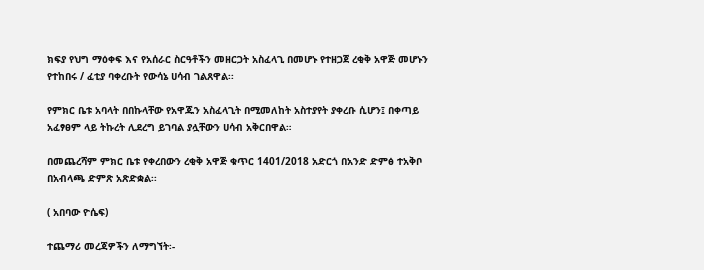ክፍያ የህግ ማዕቀፍ እና የአሰራር ስርዓቶችን መዘርጋት አስፈላጊ በመሆኑ የተዘጋጀ ረቂቅ አዋጅ መሆኑን የተከበሩ / ፈቲያ ባቀረቡት የውሳኔ ሀሳብ ገልጸዋል፡፡

የምክር ቤቱ አባላት በበኩላቸው የአዋጁን አስፈላጊት በሚመለከት አስተያየት ያቀረቡ ሲሆን፤ በቀጣይ አፈፃፀም ላይ ትኩረት ሊደረግ ይገባል ያሏቸውን ሀሳብ አቅርበዋል።

በመጨረሻም ምክር ቤቱ የቀረበውን ረቂቅ አዋጅ ቁጥር 1401/2018 አድርጎ በአንድ ድምፅ ተአቅቦ በአብላጫ ድምጽ አጽድቋል፡፡

( አበባው ዮሴፍ)

ተጨማሪ መረጃዎችን ለማግኘት፡-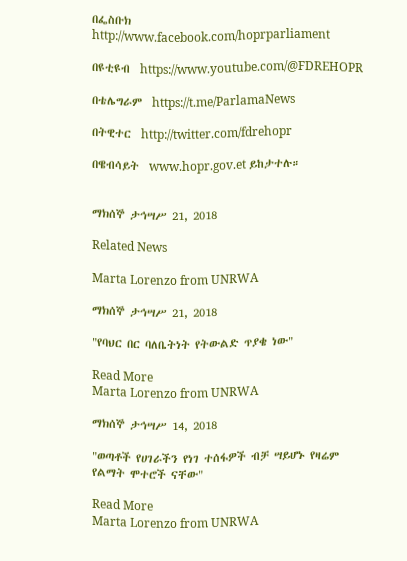በፌስቡክ http://www.facebook.com/hoprparliament

በዩቲዩብ  https://www.youtube.com/@FDREHOPR

በቴሌግራም  https://t.me/ParlamaNews

በትዊተር  http://twitter.com/fdrehopr

በዌብሳይት  www.hopr.gov.et ይከታተሉ።


ማክሰኞ ታኅሣሥ 21, 2018

Related News

Marta Lorenzo from UNRWA

ማክሰኞ ታኅሣሥ 21, 2018

"የባህር በር ባለቤትነት የትውልድ ጥያቄ ነው"

Read More
Marta Lorenzo from UNRWA

ማክሰኞ ታኅሣሥ 14, 2018

"ወጣቶች የሀገራችን የነገ ተሰፋዎች ብቻ ሣይሆኑ የዛሬም የልማት ሞተሮች ናቸው"

Read More
Marta Lorenzo from UNRWA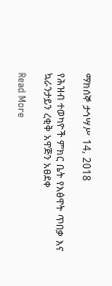ማክሰኞ ታኅሣሥ 14, 2018

የሕዝብ ተወካዮች ምክር ቤት የእፅዋት ጥበቃ እና ኳራንታይን ረቂቅ አዋጅን አፀደቀ

Read More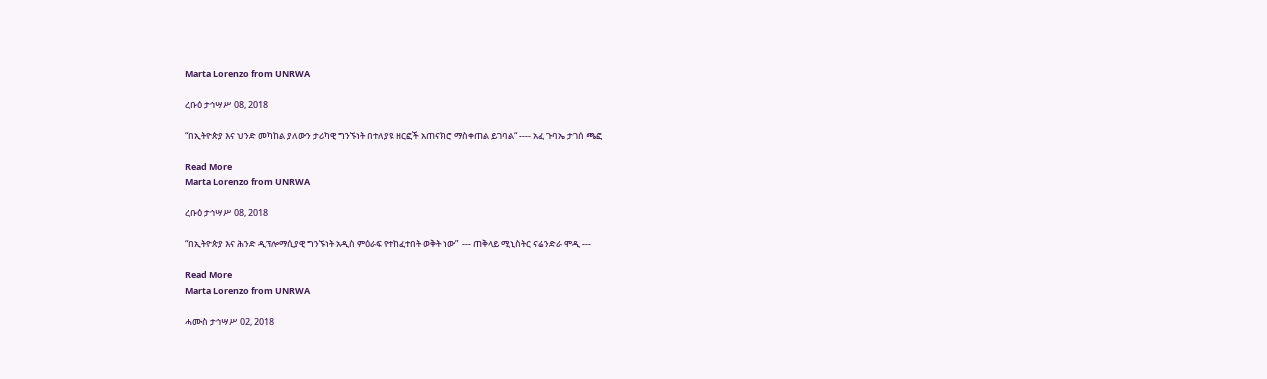Marta Lorenzo from UNRWA

ረቡዕ ታኅሣሥ 08, 2018

“በኢትዮጵያ እና ህንድ መካከል ያለውን ታሪካዊ ግንኙነት በተለያዩ ዘርፎች አጠናክሮ ማስቀጠል ይገባል“ ---- አፈ ጉባኤ ታገሰ ጫፎ

Read More
Marta Lorenzo from UNRWA

ረቡዕ ታኅሣሥ 08, 2018

“በኢትዮጵያ እና ሕንድ ዲፕሎማሲያዊ ግንኙነት አዲስ ምዕራፍ የተከፈተበት ወቅት ነው”  --- ጠቅላይ ሚኒስትር ናሬንድራ ሞዲ ---

Read More
Marta Lorenzo from UNRWA

ሓሙስ ታኅሣሥ 02, 2018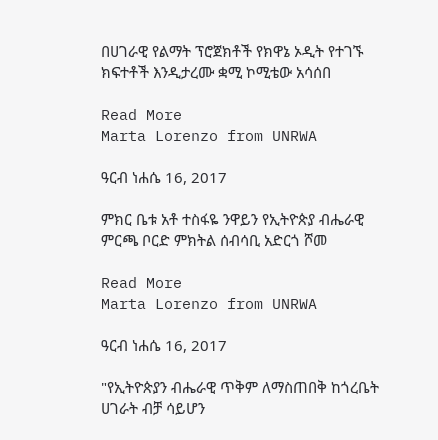በሀገራዊ የልማት ፕሮጀክቶች የክዋኔ ኦዲት የተገኙ ክፍተቶች እንዲታረሙ ቋሚ ኮሚቴው አሳሰበ

Read More
Marta Lorenzo from UNRWA

ዓርብ ነሐሴ 16, 2017

ምክር ቤቱ አቶ ተስፋዬ ንዋይን የኢትዮጵያ ብሔራዊ ምርጫ ቦርድ ምክትል ሰብሳቢ አድርጎ ሾመ

Read More
Marta Lorenzo from UNRWA

ዓርብ ነሐሴ 16, 2017

"የኢትዮጵያን ብሔራዊ ጥቅም ለማስጠበቅ ከጎረቤት ሀገራት ብቻ ሳይሆን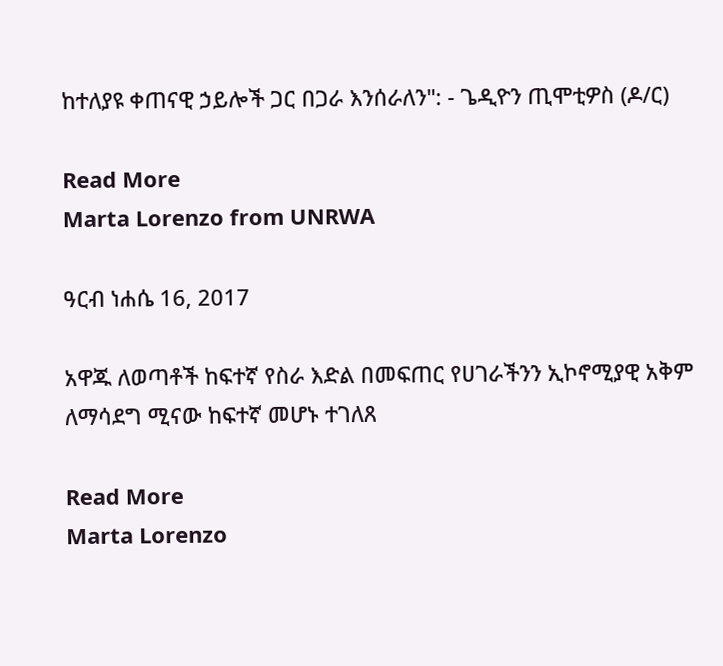ከተለያዩ ቀጠናዊ ኃይሎች ጋር በጋራ እንሰራለን": - ጌዲዮን ጢሞቲዎስ (ዶ/ር)

Read More
Marta Lorenzo from UNRWA

ዓርብ ነሐሴ 16, 2017

አዋጁ ለወጣቶች ከፍተኛ የስራ እድል በመፍጠር የሀገራችንን ኢኮኖሚያዊ አቅም ለማሳደግ ሚናው ከፍተኛ መሆኑ ተገለጸ

Read More
Marta Lorenzo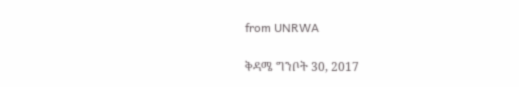from UNRWA

ቅዳሜ ግንቦት 30, 2017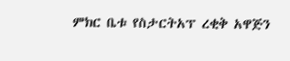ምክር ቤቱ የስታርትአፕ ረቂቅ አዋጅን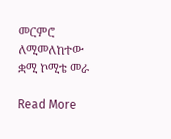መርምሮ ለሚመለከተው ቋሚ ኮሚቴ መራ

Read More